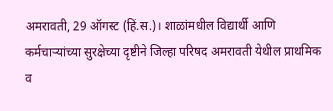अमरावती, 29 ऑगस्ट (हिं.स.)। शाळांमधील विद्यार्थी आणि कर्मचाऱ्यांच्या सुरक्षेच्या दृष्टीने जिल्हा परिषद अमरावती येथील प्राथमिक व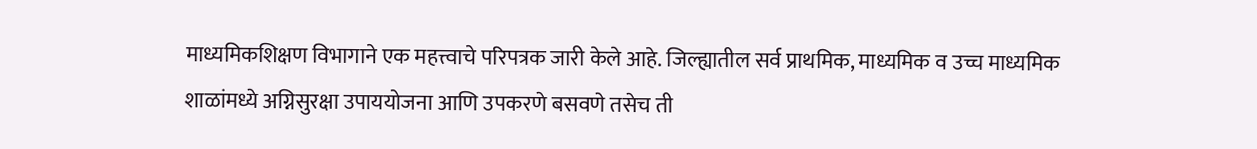माध्यमिकशिक्षण विभागाने एक महत्त्वाचे परिपत्रक जारी केले आहे. जिल्ह्यातील सर्व प्राथमिक, माध्यमिक व उच्च माध्यमिक शाळांमध्ये अग्निसुरक्षा उपाययोजना आणि उपकरणे बसवणे तसेच ती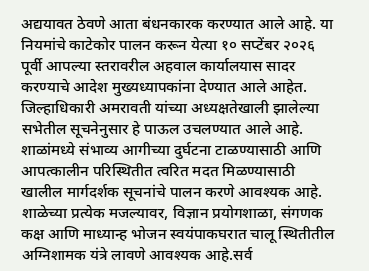अद्ययावत ठेवणे आता बंधनकारक करण्यात आले आहे. या नियमांचे काटेकोर पालन करून येत्या १० सप्टेंबर २०२६ पूर्वी आपल्या स्तरावरील अहवाल कार्यालयास सादर करण्याचे आदेश मुख्यध्यापकांना देण्यात आले आहेत.
जिल्हाधिकारी अमरावती यांच्या अध्यक्षतेखाली झालेल्या सभेतील सूचनेनुसार हे पाऊल उचलण्यात आले आहे. शाळांमध्ये संभाव्य आगीच्या दुर्घटना टाळण्यासाठी आणि आपत्कालीन परिस्थितीत त्वरित मदत मिळण्यासाठी खालील मार्गदर्शक सूचनांचे पालन करणे आवश्यक आहे. शाळेच्या प्रत्येक मजल्यावर, विज्ञान प्रयोगशाळा, संगणक कक्ष आणि माध्यान्ह भोजन स्वयंपाकघरात चालू स्थितीतील अग्निशामक यंत्रे लावणे आवश्यक आहे.सर्व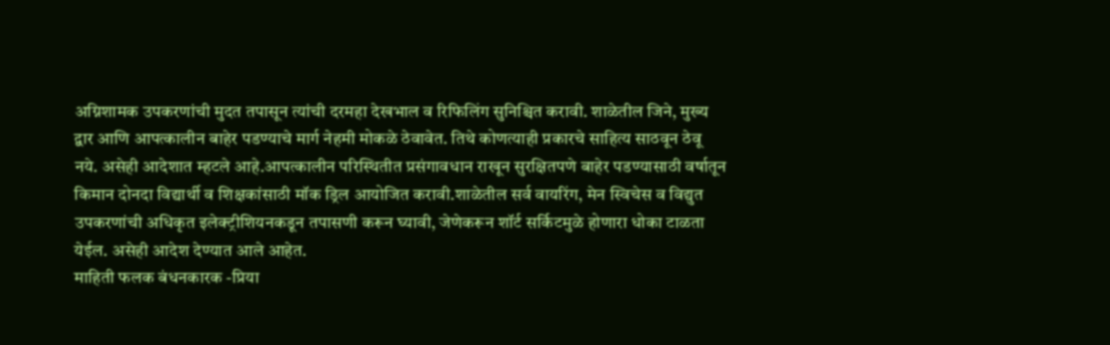अग्निशामक उपकरणांची मुदत तपासून त्यांची दरमहा देखभाल व रिफिलिंग सुनिश्चित करावी. शाळेतील जिने, मुख्य द्वार आणि आपत्कालीन बाहेर पडण्याचे मार्ग नेहमी मोकळे ठेवावेत. तिथे कोणत्याही प्रकारचे साहित्य साठवून ठेवू नये. असेही आदेशात म्हटले आहे.आपत्कालीन परिस्थितीत प्रसंगावधान राखून सुरक्षितपणे बाहेर पडण्यासाठी वर्षातून किमान दोनदा विद्यार्थी व शिक्षकांसाठी मॉक ड्रिल आयोजित करावी.शाळेतील सर्व वायरिंग, मेन स्विचेस व विद्युत उपकरणांची अधिकृत इलेक्ट्रीशियनकडून तपासणी करून घ्यावी, जेणेकरून शॉर्ट सर्किटमुळे होणारा धोका टाळता येईल. असेही आदेश देण्यात आले आहेत.
माहिती फलक बंधनकारक -प्रिया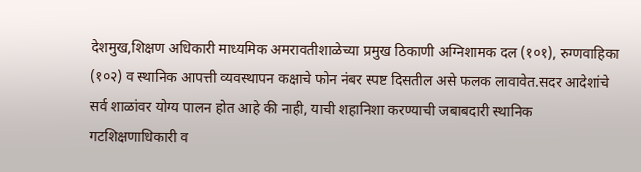देशमुख,शिक्षण अधिकारी माध्यमिक अमरावतीशाळेच्या प्रमुख ठिकाणी अग्निशामक दल (१०१), रुग्णवाहिका (१०२) व स्थानिक आपत्ती व्यवस्थापन कक्षाचे फोन नंबर स्पष्ट दिसतील असे फलक लावावेत.सदर आदेशांचे सर्व शाळांवर योग्य पालन होत आहे की नाही, याची शहानिशा करण्याची जबाबदारी स्थानिक गटशिक्षणाधिकारी व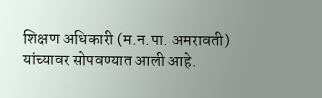शिक्षण अधिकारी (म.न.पा. अमरावती) यांच्यावर सोपवण्यात आली आहे.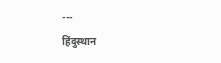---
हिंदुस्थान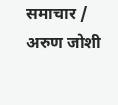समाचार / अरुण जोशी